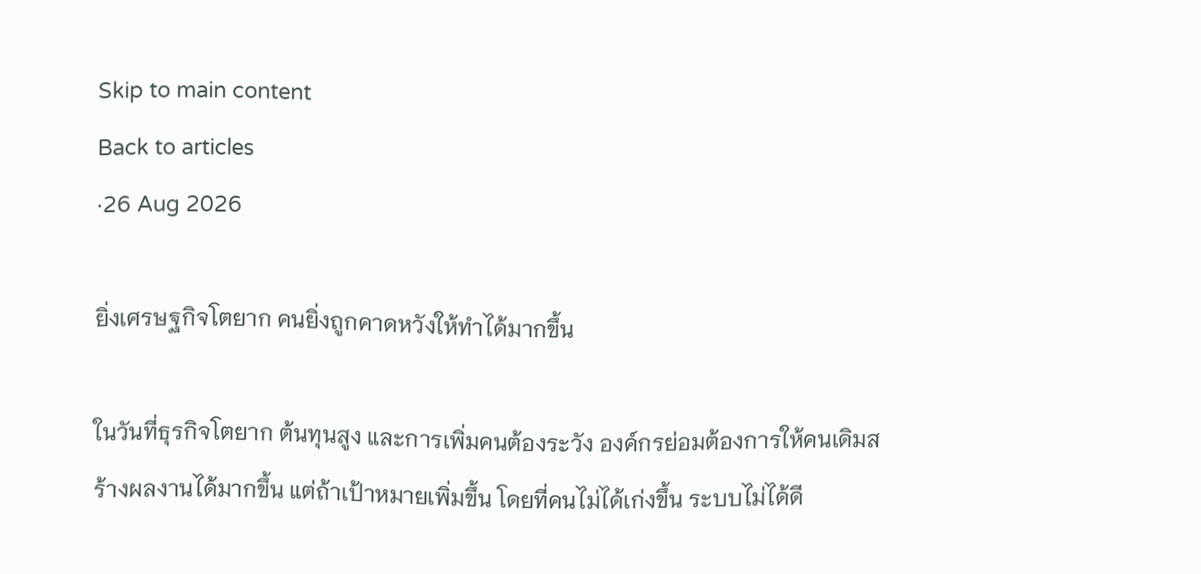Skip to main content
Back to articles
·26 Aug 2026

ยิ่งเศรษฐกิจโตยาก คนยิ่งถูกคาดหวังให้ทำได้มากขึ้น

ในวันที่ธุรกิจโตยาก ต้นทุนสูง และการเพิ่มคนต้องระวัง องค์กรย่อมต้องการให้คนเดิมสร้างผลงานได้มากขึ้น แต่ถ้าเป้าหมายเพิ่มขึ้น โดยที่คนไม่ได้เก่งขึ้น ระบบไม่ได้ดี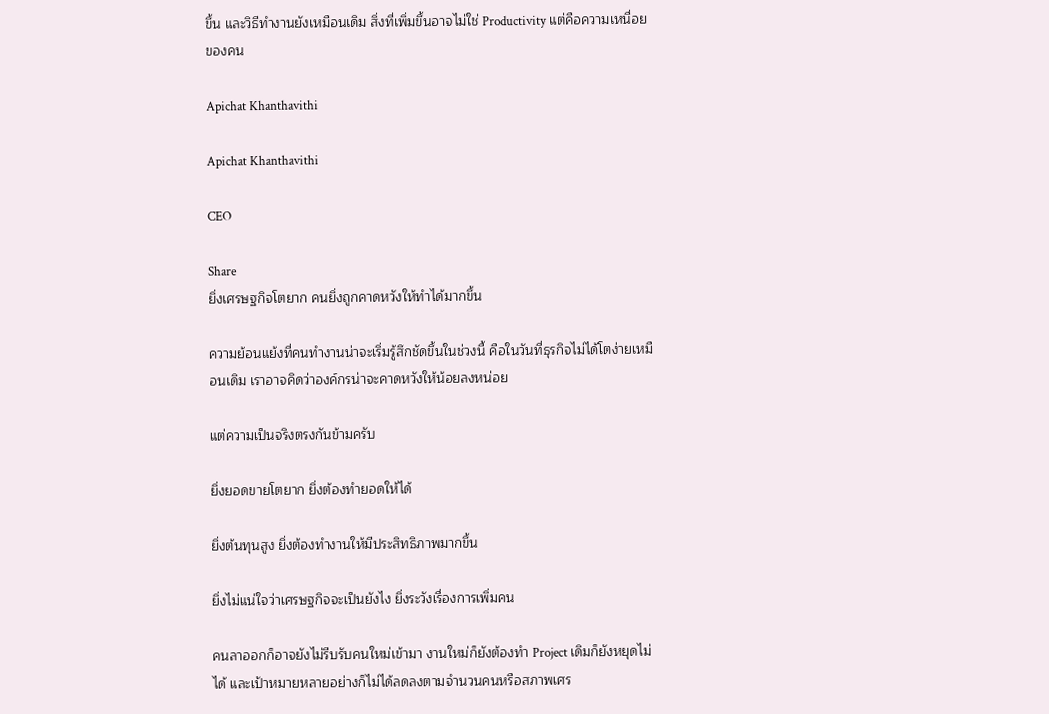ขึ้น และวิธีทำงานยังเหมือนเดิม สิ่งที่เพิ่มขึ้นอาจไม่ใช่ Productivity แต่คือความเหนื่อยของคน

Apichat Khanthavithi

Apichat Khanthavithi

CEO

Share
ยิ่งเศรษฐกิจโตยาก คนยิ่งถูกคาดหวังให้ทำได้มากขึ้น

ความย้อนแย้งที่คนทำงานน่าจะเริ่มรู้สึกชัดขึ้นในช่วงนี้ คือในวันที่ธุรกิจไม่ได้โตง่ายเหมือนเดิม เราอาจคิดว่าองค์กรน่าจะคาดหวังให้น้อยลงหน่อย

แต่ความเป็นจริงตรงกันข้ามครับ

ยิ่งยอดขายโตยาก ยิ่งต้องทำยอดให้ได้

ยิ่งต้นทุนสูง ยิ่งต้องทำงานให้มีประสิทธิภาพมากขึ้น

ยิ่งไม่แน่ใจว่าเศรษฐกิจจะเป็นยังไง ยิ่งระวังเรื่องการเพิ่มคน

คนลาออกก็อาจยังไม่รีบรับคนใหม่เข้ามา งานใหม่ก็ยังต้องทำ Project เดิมก็ยังหยุดไม่ได้ และเป้าหมายหลายอย่างก็ไม่ได้ลดลงตามจำนวนคนหรือสภาพเศร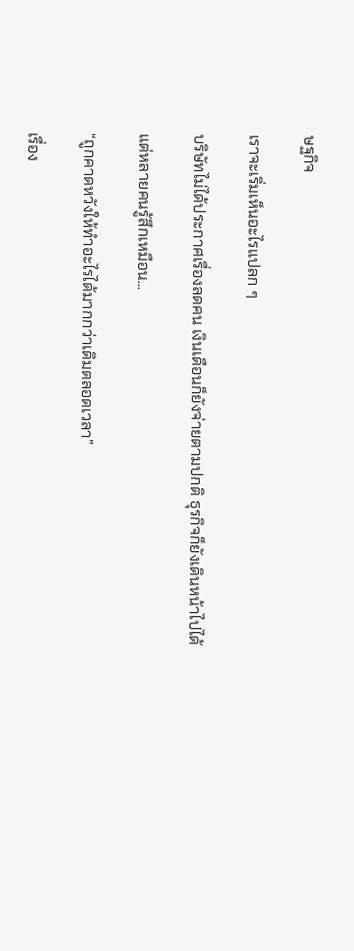ษฐกิจ

เราจะเริ่มเห็นอะไรแปลก ๆ

บริษัทไม่ได้ประกาศเรื่องลดคน เงินเดือนก็ยังจ่ายตามปกติ ธุรกิจก็ยังเดินหน้าไปได้

แต่หลายคนรู้สึกเหมือน...

“ถูกคาดหวังให้ทำอะไรได้มากกว่าเดิมตลอดเวลา”

เรื่อง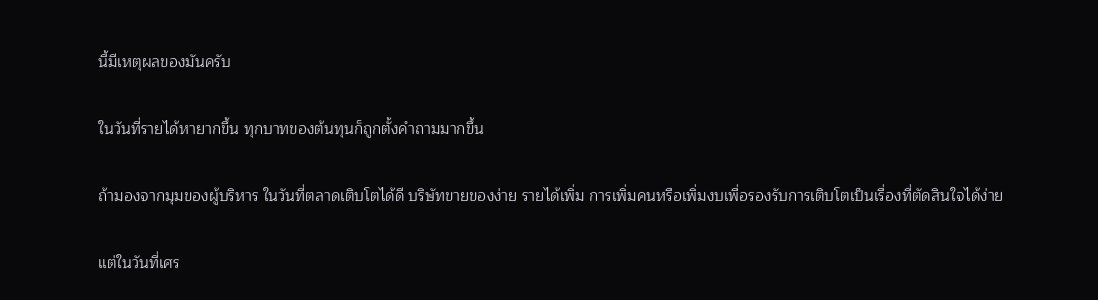นี้มีเหตุผลของมันครับ

ในวันที่รายได้หายากขึ้น ทุกบาทของต้นทุนก็ถูกตั้งคำถามมากขึ้น

ถ้ามองจากมุมของผู้บริหาร ในวันที่ตลาดเติบโตได้ดี บริษัทขายของง่าย รายได้เพิ่ม การเพิ่มคนหรือเพิ่มงบเพื่อรองรับการเติบโตเป็นเรื่องที่ตัดสินใจได้ง่าย

แต่ในวันที่เศร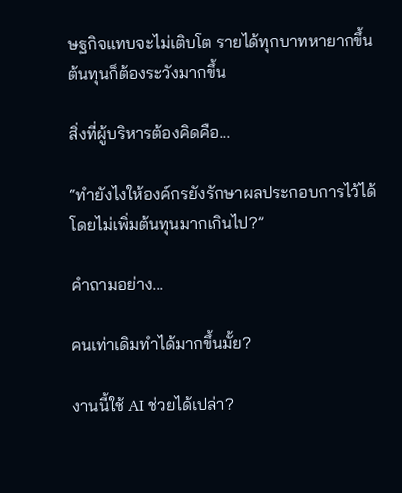ษฐกิจแทบจะไม่เติบโต รายได้ทุกบาทหายากขึ้น ต้นทุนก็ต้องระวังมากขึ้น

สิ่งที่ผู้บริหารต้องคิดคือ...

“ทำยังไงให้องค์กรยังรักษาผลประกอบการไว้ได้ โดยไม่เพิ่มต้นทุนมากเกินไป?”

คำถามอย่าง...

คนเท่าเดิมทำได้มากขึ้นมั้ย?

งานนี้ใช้ AI ช่วยได้เปล่า?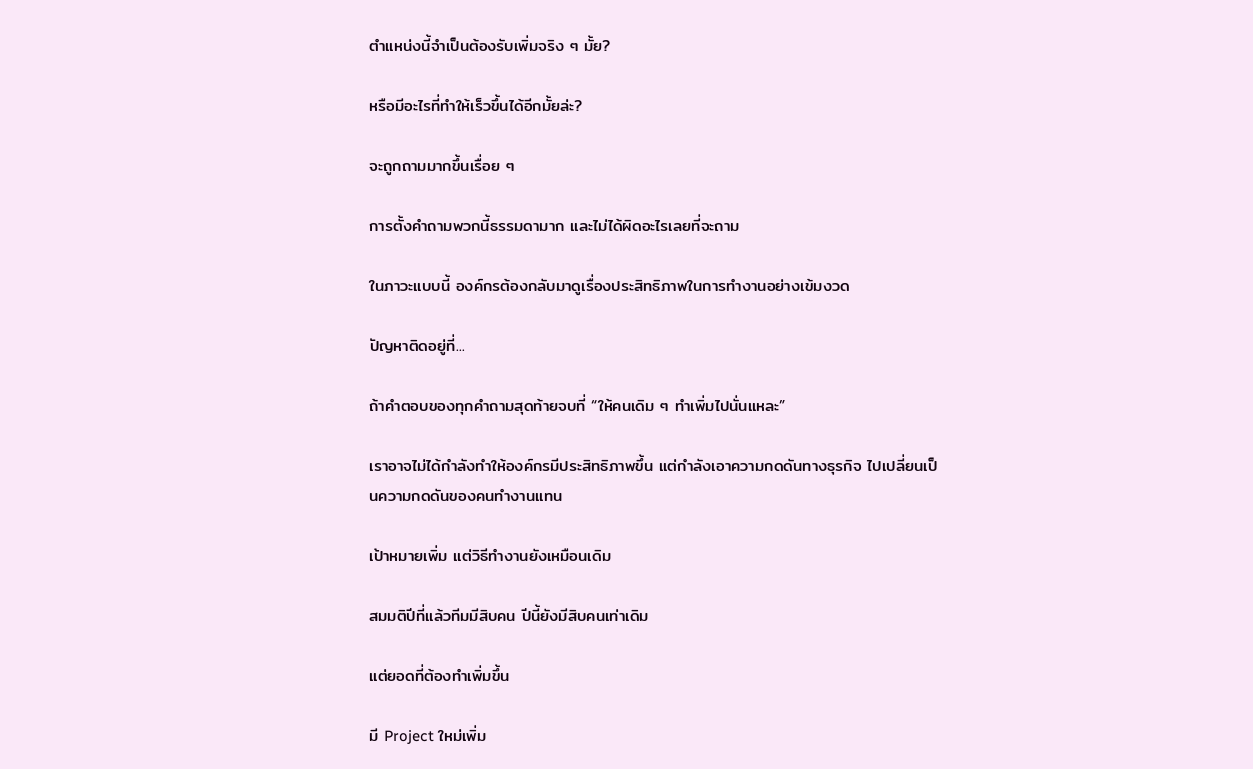ตำแหน่งนี้จำเป็นต้องรับเพิ่มจริง ๆ มั้ย?

หรือมีอะไรที่ทำให้เร็วขึ้นได้อีกมั้ยล่ะ?

จะถูกถามมากขึ้นเรื่อย ๆ

การตั้งคำถามพวกนี้ธรรมดามาก และไม่ได้ผิดอะไรเลยที่จะถาม

ในภาวะแบบนี้ องค์กรต้องกลับมาดูเรื่องประสิทธิภาพในการทำงานอย่างเข้มงวด

ปัญหาติดอยู่ที่...

ถ้าคำตอบของทุกคำถามสุดท้ายจบที่ “ให้คนเดิม ๆ ทำเพิ่มไปนั่นแหละ”

เราอาจไม่ได้กำลังทำให้องค์กรมีประสิทธิภาพขึ้น แต่กำลังเอาความกดดันทางธุรกิจ ไปเปลี่ยนเป็นความกดดันของคนทำงานแทน

เป้าหมายเพิ่ม แต่วิธีทำงานยังเหมือนเดิม

สมมติปีที่แล้วทีมมีสิบคน ปีนี้ยังมีสิบคนเท่าเดิม

แต่ยอดที่ต้องทำเพิ่มขึ้น

มี Project ใหม่เพิ่ม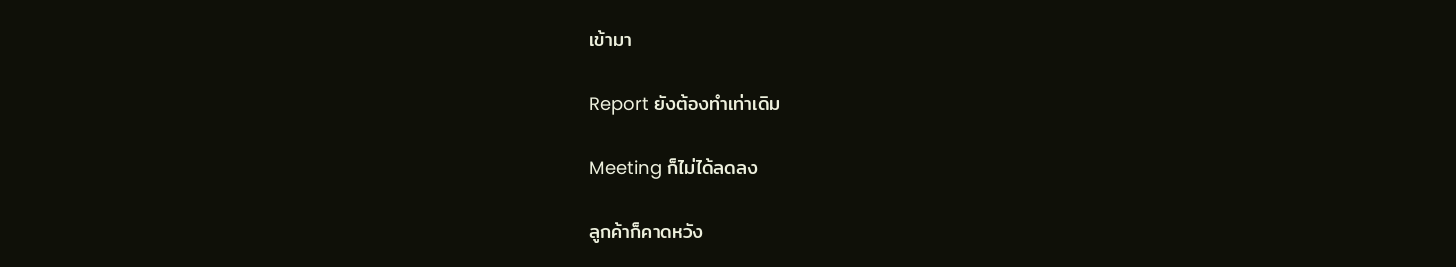เข้ามา

Report ยังต้องทำเท่าเดิม

Meeting ก็ไม่ได้ลดลง

ลูกค้าก็คาดหวัง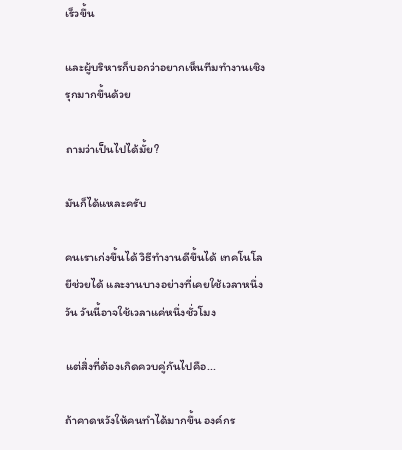เร็วขึ้น

และผู้บริหารก็บอกว่าอยากเห็นทีมทำงานเชิงรุกมากขึ้นด้วย

ถามว่าเป็นไปได้มั้ย?

มันก็ได้แหละครับ

คนเราเก่งขึ้นได้ วิธีทำงานดีขึ้นได้ เทคโนโลยีช่วยได้ และงานบางอย่างที่เคยใช้เวลาหนึ่งวัน วันนี้อาจใช้เวลาแค่หนึ่งชั่วโมง

แต่สิ่งที่ต้องเกิดควบคู่กันไปคือ...

ถ้าคาดหวังให้คนทำได้มากขึ้น องค์กร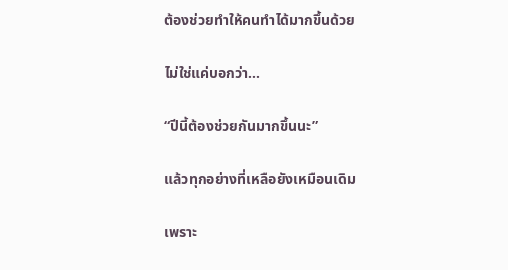ต้องช่วยทำให้คนทำได้มากขึ้นด้วย

ไม่ใช่แค่บอกว่า...

“ปีนี้ต้องช่วยกันมากขึ้นนะ”

แล้วทุกอย่างที่เหลือยังเหมือนเดิม

เพราะ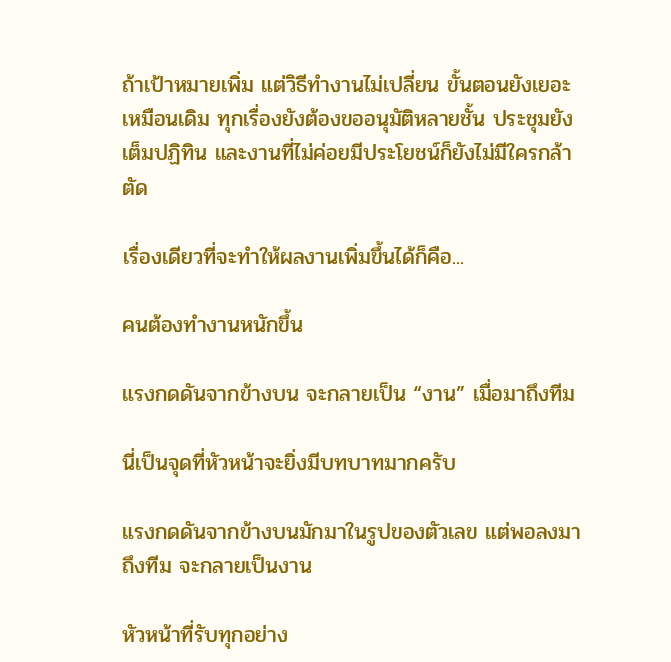ถ้าเป้าหมายเพิ่ม แต่วิธีทำงานไม่เปลี่ยน ขั้นตอนยังเยอะเหมือนเดิม ทุกเรื่องยังต้องขออนุมัติหลายชั้น ประชุมยังเต็มปฏิทิน และงานที่ไม่ค่อยมีประโยชน์ก็ยังไม่มีใครกล้าตัด

เรื่องเดียวที่จะทำให้ผลงานเพิ่มขึ้นได้ก็คือ...

คนต้องทำงานหนักขึ้น

แรงกดดันจากข้างบน จะกลายเป็น “งาน” เมื่อมาถึงทีม

นี่เป็นจุดที่หัวหน้าจะยิ่งมีบทบาทมากครับ

แรงกดดันจากข้างบนมักมาในรูปของตัวเลข แต่พอลงมาถึงทีม จะกลายเป็นงาน

หัวหน้าที่รับทุกอย่าง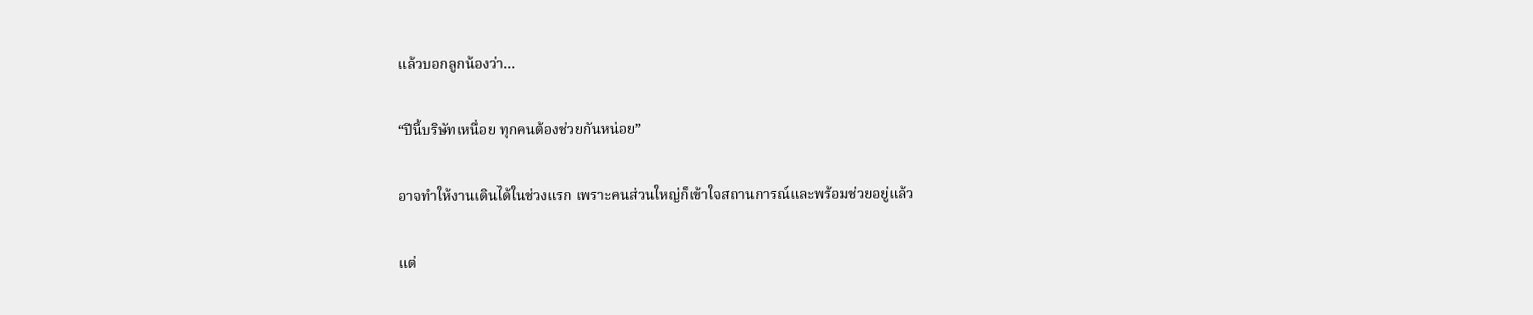แล้วบอกลูกน้องว่า...

“ปีนี้บริษัทเหนื่อย ทุกคนต้องช่วยกันหน่อย”

อาจทำให้งานเดินได้ในช่วงแรก เพราะคนส่วนใหญ่ก็เข้าใจสถานการณ์และพร้อมช่วยอยู่แล้ว

แต่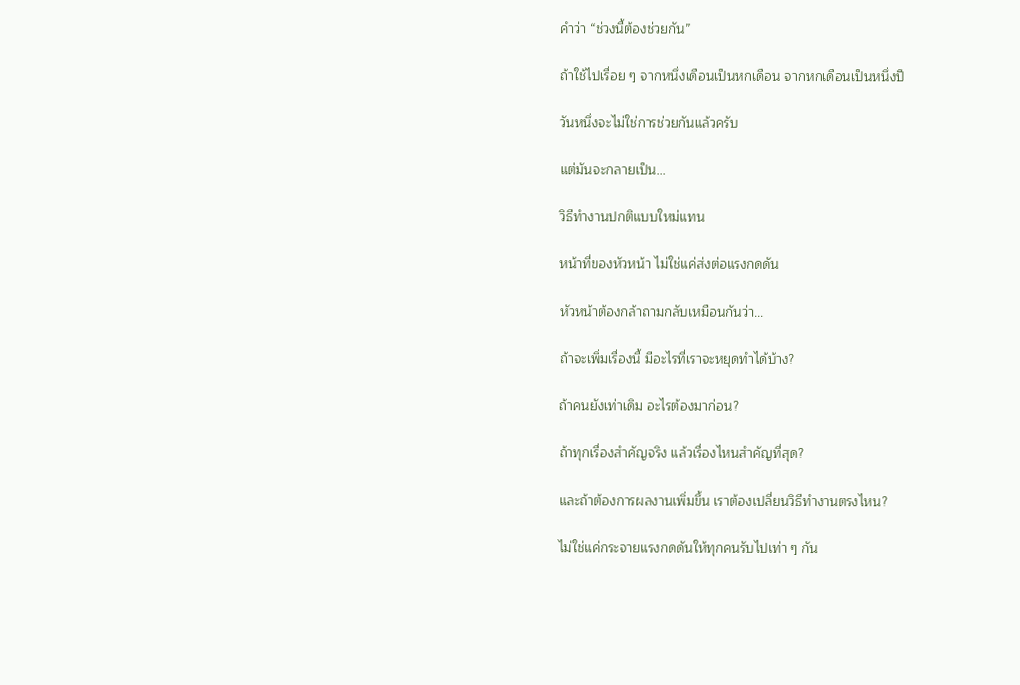คำว่า “ช่วงนี้ต้องช่วยกัน”

ถ้าใช้ไปเรื่อย ๆ จากหนึ่งเดือนเป็นหกเดือน จากหกเดือนเป็นหนึ่งปี

วันหนึ่งจะไม่ใช่การช่วยกันแล้วครับ

แต่มันจะกลายเป็น...

วิธีทำงานปกติแบบใหม่แทน

หน้าที่ของหัวหน้า ไม่ใช่แค่ส่งต่อแรงกดดัน

หัวหน้าต้องกล้าถามกลับเหมือนกันว่า...

ถ้าจะเพิ่มเรื่องนี้ มีอะไรที่เราจะหยุดทำได้บ้าง?

ถ้าคนยังเท่าเดิม อะไรต้องมาก่อน?

ถ้าทุกเรื่องสำคัญจริง แล้วเรื่องไหนสำคัญที่สุด?

และถ้าต้องการผลงานเพิ่มขึ้น เราต้องเปลี่ยนวิธีทำงานตรงไหน?

ไม่ใช่แค่กระจายแรงกดดันให้ทุกคนรับไปเท่า ๆ กัน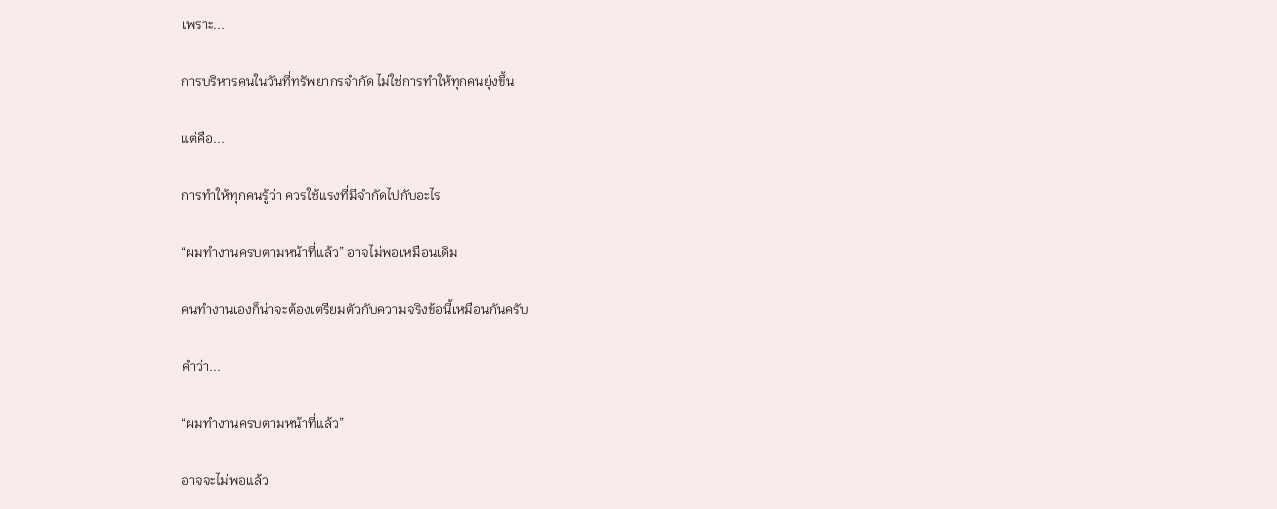เพราะ...

การบริหารคนในวันที่ทรัพยากรจำกัด ไม่ใช่การทำให้ทุกคนยุ่งขึ้น

แต่คือ...

การทำให้ทุกคนรู้ว่า ควรใช้แรงที่มีจำกัดไปกับอะไร

“ผมทำงานครบตามหน้าที่แล้ว” อาจไม่พอเหมือนเดิม

คนทำงานเองก็น่าจะต้องเตรียมตัวกับความจริงข้อนี้เหมือนกันครับ

คำว่า...

“ผมทำงานครบตามหน้าที่แล้ว”

อาจจะไม่พอแล้ว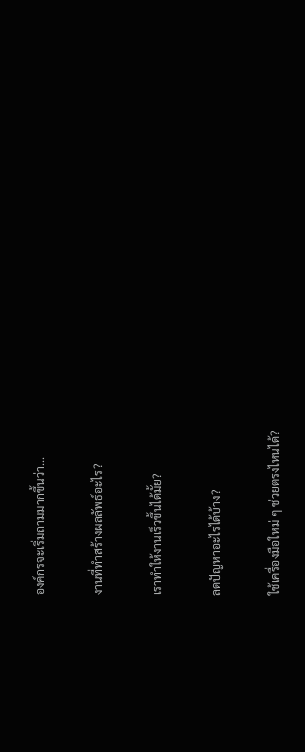องค์กรจะเริ่มถามมากขึ้นว่า...

งานที่ทำสร้างผลลัพธ์อะไร?

เราทำให้งานเร็วขึ้นได้มั้ย?

ลดปัญหาอะไรได้บ้าง?

ใช้เครื่องมือใหม่ ๆ ช่วยตรงไหนได้?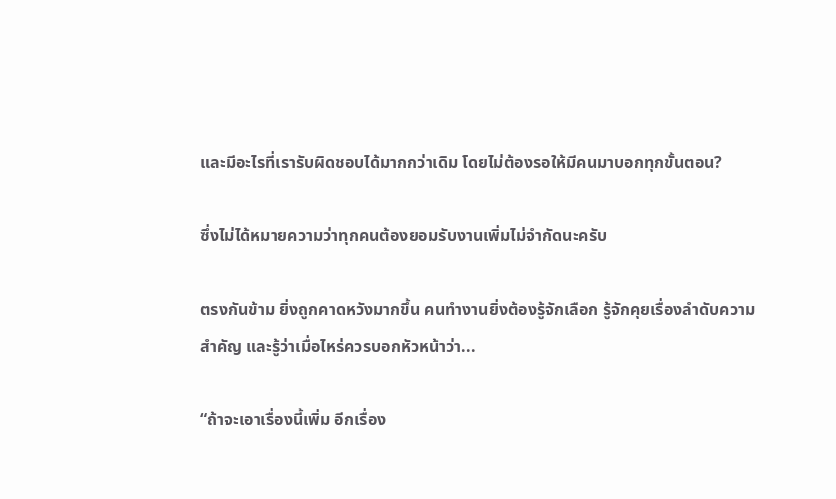และมีอะไรที่เรารับผิดชอบได้มากกว่าเดิม โดยไม่ต้องรอให้มีคนมาบอกทุกขั้นตอน?

ซึ่งไม่ได้หมายความว่าทุกคนต้องยอมรับงานเพิ่มไม่จำกัดนะครับ

ตรงกันข้าม ยิ่งถูกคาดหวังมากขึ้น คนทำงานยิ่งต้องรู้จักเลือก รู้จักคุยเรื่องลำดับความสำคัญ และรู้ว่าเมื่อไหร่ควรบอกหัวหน้าว่า...

“ถ้าจะเอาเรื่องนี้เพิ่ม อีกเรื่อง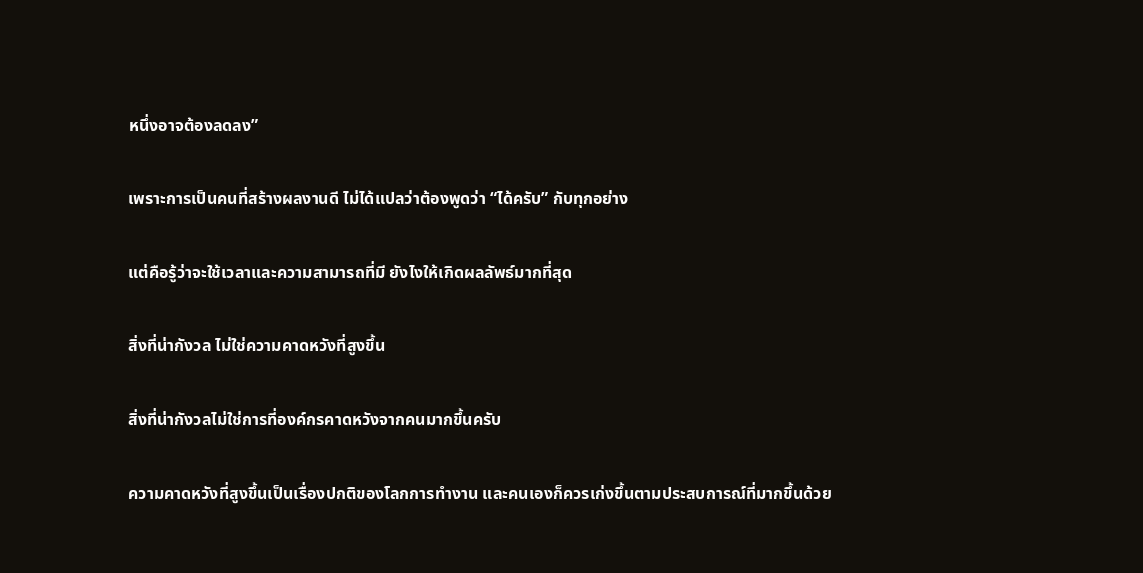หนึ่งอาจต้องลดลง”

เพราะการเป็นคนที่สร้างผลงานดี ไม่ได้แปลว่าต้องพูดว่า “ได้ครับ” กับทุกอย่าง

แต่คือรู้ว่าจะใช้เวลาและความสามารถที่มี ยังไงให้เกิดผลลัพธ์มากที่สุด

สิ่งที่น่ากังวล ไม่ใช่ความคาดหวังที่สูงขึ้น

สิ่งที่น่ากังวลไม่ใช่การที่องค์กรคาดหวังจากคนมากขึ้นครับ

ความคาดหวังที่สูงขึ้นเป็นเรื่องปกติของโลกการทำงาน และคนเองก็ควรเก่งขึ้นตามประสบการณ์ที่มากขึ้นด้วย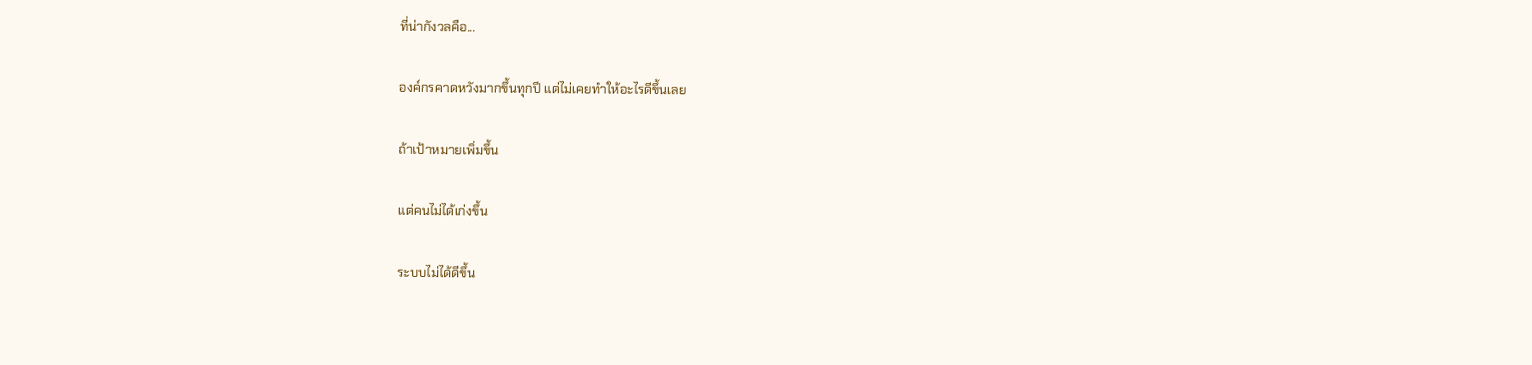ที่น่ากังวลคือ...

องค์กรคาดหวังมากขึ้นทุกปี แต่ไม่เคยทำให้อะไรดีขึ้นเลย

ถ้าเป้าหมายเพิ่มขึ้น

แต่คนไม่ได้เก่งขึ้น

ระบบไม่ได้ดีขึ้น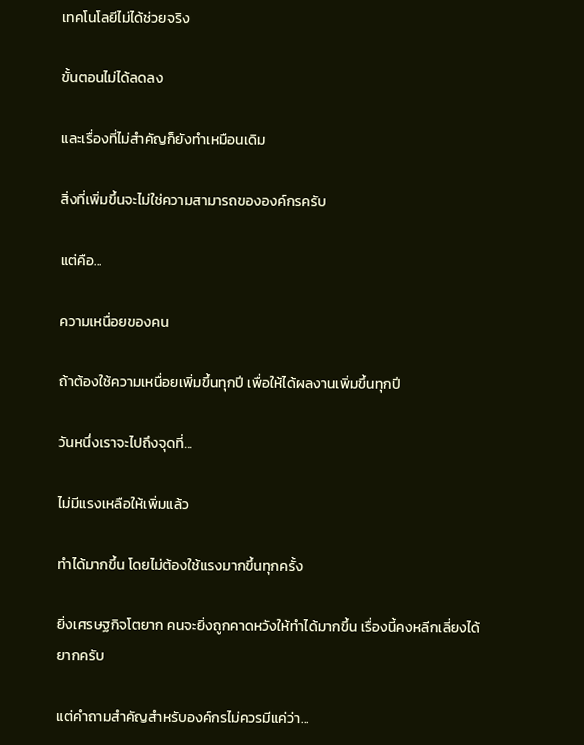เทคโนโลยีไม่ได้ช่วยจริง

ขั้นตอนไม่ได้ลดลง

และเรื่องที่ไม่สำคัญก็ยังทำเหมือนเดิม

สิ่งที่เพิ่มขึ้นจะไม่ใช่ความสามารถขององค์กรครับ

แต่คือ...

ความเหนื่อยของคน

ถ้าต้องใช้ความเหนื่อยเพิ่มขึ้นทุกปี เพื่อให้ได้ผลงานเพิ่มขึ้นทุกปี

วันหนึ่งเราจะไปถึงจุดที่...

ไม่มีแรงเหลือให้เพิ่มแล้ว

ทำได้มากขึ้น โดยไม่ต้องใช้แรงมากขึ้นทุกครั้ง

ยิ่งเศรษฐกิจโตยาก คนจะยิ่งถูกคาดหวังให้ทำได้มากขึ้น เรื่องนี้คงหลีกเลี่ยงได้ยากครับ

แต่คำถามสำคัญสำหรับองค์กรไม่ควรมีแค่ว่า...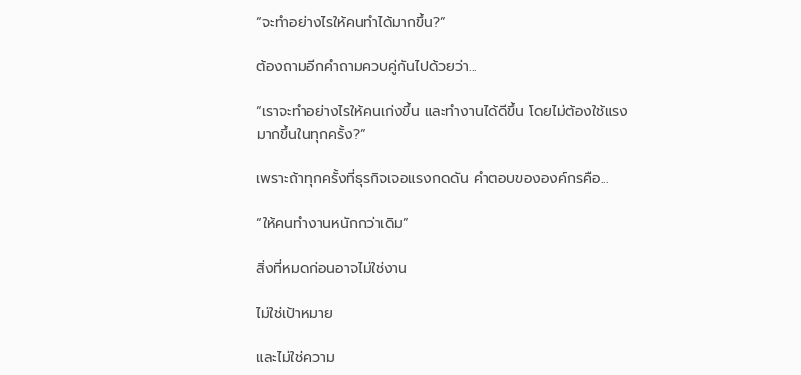“จะทำอย่างไรให้คนทำได้มากขึ้น?”

ต้องถามอีกคำถามควบคู่กันไปด้วยว่า...

“เราจะทำอย่างไรให้คนเก่งขึ้น และทำงานได้ดีขึ้น โดยไม่ต้องใช้แรงมากขึ้นในทุกครั้ง?”

เพราะถ้าทุกครั้งที่ธุรกิจเจอแรงกดดัน คำตอบขององค์กรคือ...

“ให้คนทำงานหนักกว่าเดิม”

สิ่งที่หมดก่อนอาจไม่ใช่งาน

ไม่ใช่เป้าหมาย

และไม่ใช่ความ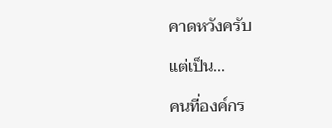คาดหวังครับ

แต่เป็น...

คนที่องค์กร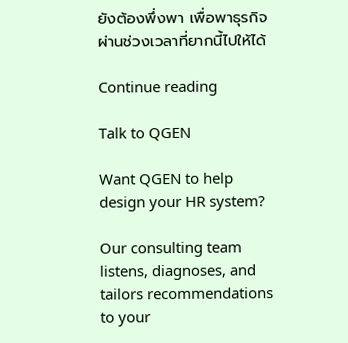ยังต้องพึ่งพา เพื่อพาธุรกิจผ่านช่วงเวลาที่ยากนี้ไปให้ได้

Continue reading

Talk to QGEN

Want QGEN to help design your HR system?

Our consulting team listens, diagnoses, and tailors recommendations to your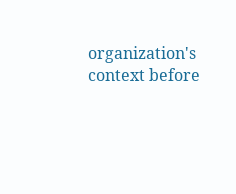organization's context before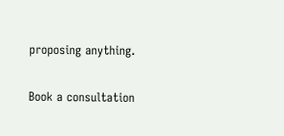proposing anything.

Book a consultation